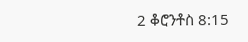2 ቆሮንቶስ 8:15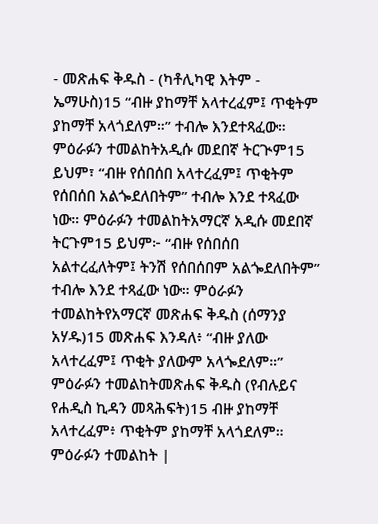- መጽሐፍ ቅዱስ - (ካቶሊካዊ እትም - ኤማሁስ)15 “ብዙ ያከማቸ አላተረፈም፤ ጥቂትም ያከማቸ አላጎደለም።” ተብሎ እንደተጻፈው። ምዕራፉን ተመልከትአዲሱ መደበኛ ትርጒም15 ይህም፣ “ብዙ የሰበሰበ አላተረፈም፤ ጥቂትም የሰበሰበ አልጐደለበትም” ተብሎ እንደ ተጻፈው ነው። ምዕራፉን ተመልከትአማርኛ አዲሱ መደበኛ ትርጉም15 ይህም፦ “ብዙ የሰበሰበ አልተረፈለትም፤ ትንሽ የሰበሰበም አልጐደለበትም” ተብሎ እንደ ተጻፈው ነው። ምዕራፉን ተመልከትየአማርኛ መጽሐፍ ቅዱስ (ሰማንያ አሃዱ)15 መጽሐፍ እንዳለ፥ “ብዙ ያለው አላተረፈም፤ ጥቂት ያለውም አላጐደለም።” ምዕራፉን ተመልከትመጽሐፍ ቅዱስ (የብሉይና የሐዲስ ኪዳን መጻሕፍት)15 ብዙ ያከማቸ አላተረፈም፥ ጥቂትም ያከማቸ አላጎደለም። ምዕራፉን ተመልከት |